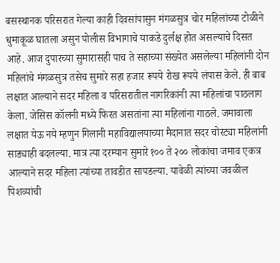बसस्थानक परिसरात गेल्या काही दिवसांपासुन मंगळसुत्र चोर महिलांच्या टोळीने धुमाकूळ घातला असुन पोलीस विभागाचे याकडे दुर्लक्ष होत असल्याचे दिसत आहे. आज दुपारच्या सुमारासही पाच ते सहाच्या संख्येत असलेल्या महिलांनी दोन महिलांचे मंगळसुत्र तसेच सुमारे सहा हजार रूपये रोख रूपये लंपास केले. ही बाब लक्षात आल्याने सदर महिला व परिसरातील नागरिकांनी त्या महिलांचा पाठलाग केला. जेसिस कॉलनी मध्ये फिरत असतांना त्या महिलांना गाठले. जमावाला लक्षात येऊ नये म्हणुन गिलानी महाविद्यालयाच्या मैदानात सदर चोरट्या महिलांनी साड्याही बदलल्या. मात्र त्या दरम्यान सुमारे १०० ते २०० लोकांचा जमाव एकत्र आल्याने सदर महिला त्यांच्या तावडीत सापडल्या. यावेळी त्यांच्या जवळील पिशव्यांची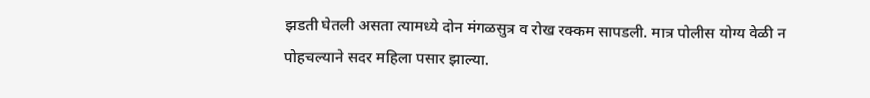झडती घेतली असता त्यामध्ये दोन मंगळसुत्र व रोख रक्कम सापडली. मात्र पोलीस योग्य वेळी न पोहचल्याने सदर महिला पसार झाल्या.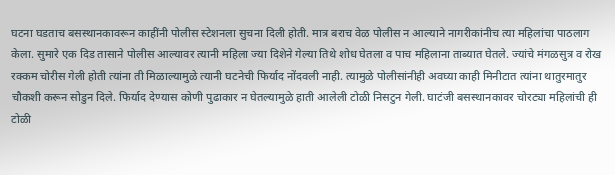घटना घडताच बसस्थानकावरून काहींनी पोलीस स्टेशनला सुचना दिली होती. मात्र बराच वेळ पोलीस न आल्याने नागरीकांनीच त्या महिलांचा पाठलाग केला. सुमारे एक दिड तासाने पोलीस आल्यावर त्यानी महिला ज्या दिशेने गेल्या तिथे शोध घेतला व पाच महिलाना ताब्यात घेतले. ज्यांचे मंगळसुत्र व रोख रक्कम चोरीस गेली होती त्यांना ती मिळाल्यामुळे त्यानी घटनेची फिर्याद नोंदवली नाही. त्यामुळे पोलीसांनीही अवघ्या काही मिनीटात त्यांना थातुरमातुर चौकशी करून सोडुन दिले. फिर्याद देण्यास कोणी पुढाकार न घेतल्यामुळे हाती आलेली टोळी निसटुन गेली. घाटंजी बसस्थानकावर चोरट्या महिलांची ही टोळी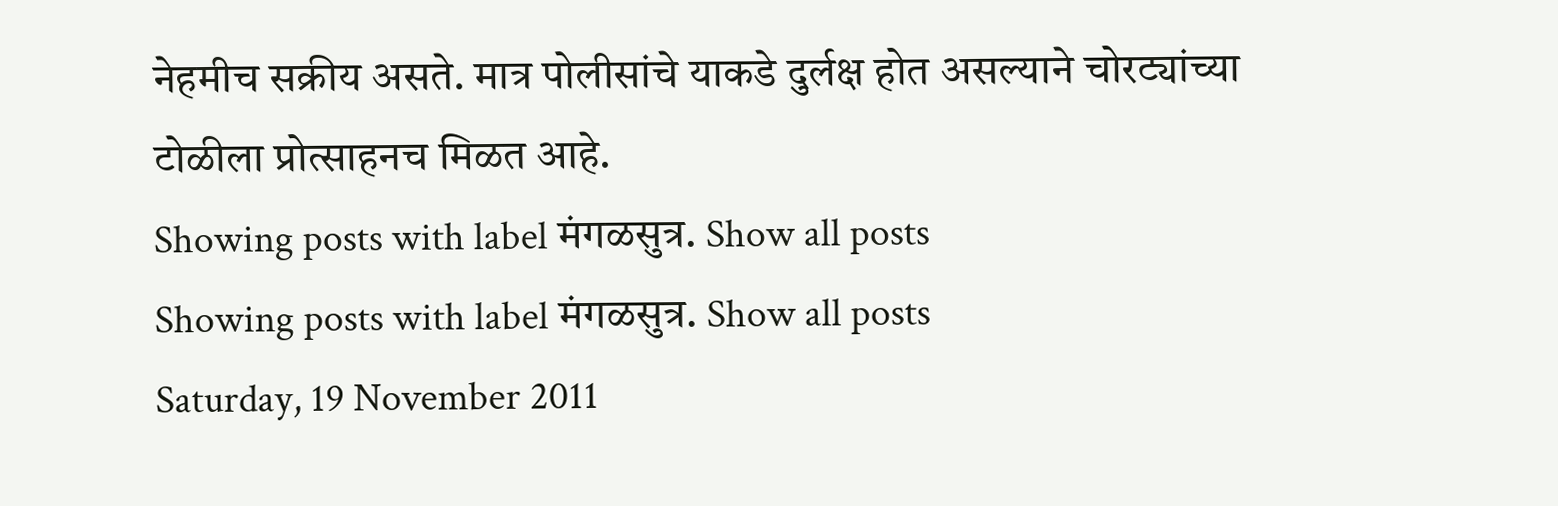नेहमीच सक्रीय असते. मात्र पोलीसांचे याकडे दुर्लक्ष होत असल्याने चोरट्यांच्या टोळीला प्रोत्साहनच मिळत आहे.
Showing posts with label मंगळसुत्र. Show all posts
Showing posts with label मंगळसुत्र. Show all posts
Saturday, 19 November 2011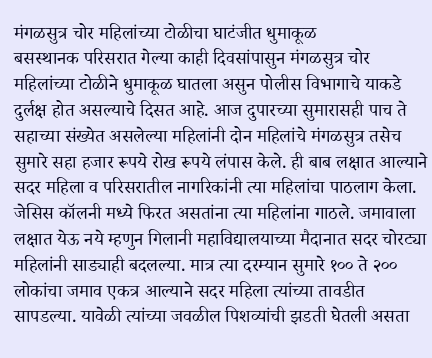मंगळसुत्र चोर महिलांच्या टोळीचा घाटंजीत धुमाकूळ
बसस्थानक परिसरात गेल्या काही दिवसांपासुन मंगळसुत्र चोर महिलांच्या टोळीने धुमाकूळ घातला असुन पोलीस विभागाचे याकडे दुर्लक्ष होत असल्याचे दिसत आहे. आज दुपारच्या सुमारासही पाच ते सहाच्या संख्येत असलेल्या महिलांनी दोन महिलांचे मंगळसुत्र तसेच सुमारे सहा हजार रूपये रोख रूपये लंपास केले. ही बाब लक्षात आल्याने सदर महिला व परिसरातील नागरिकांनी त्या महिलांचा पाठलाग केला. जेसिस कॉलनी मध्ये फिरत असतांना त्या महिलांना गाठले. जमावाला लक्षात येऊ नये म्हणुन गिलानी महाविद्यालयाच्या मैदानात सदर चोरट्या महिलांनी साड्याही बदलल्या. मात्र त्या दरम्यान सुमारे १०० ते २०० लोकांचा जमाव एकत्र आल्याने सदर महिला त्यांच्या तावडीत सापडल्या. यावेळी त्यांच्या जवळील पिशव्यांची झडती घेतली असता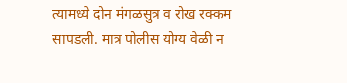त्यामध्ये दोन मंगळसुत्र व रोख रक्कम सापडली. मात्र पोलीस योग्य वेळी न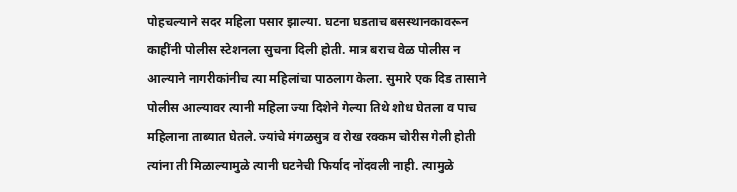पोहचल्याने सदर महिला पसार झाल्या. घटना घडताच बसस्थानकावरून काहींनी पोलीस स्टेशनला सुचना दिली होती. मात्र बराच वेळ पोलीस न आल्याने नागरीकांनीच त्या महिलांचा पाठलाग केला. सुमारे एक दिड तासाने पोलीस आल्यावर त्यानी महिला ज्या दिशेने गेल्या तिथे शोध घेतला व पाच महिलाना ताब्यात घेतले. ज्यांचे मंगळसुत्र व रोख रक्कम चोरीस गेली होती त्यांना ती मिळाल्यामुळे त्यानी घटनेची फिर्याद नोंदवली नाही. त्यामुळे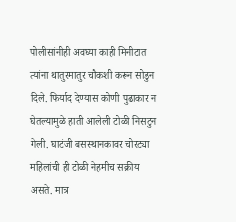पोलीसांनीही अवघ्या काही मिनीटात त्यांना थातुरमातुर चौकशी करून सोडुन दिले. फिर्याद देण्यास कोणी पुढाकार न घेतल्यामुळे हाती आलेली टोळी निसटुन गेली. घाटंजी बसस्थानकावर चोरट्या महिलांची ही टोळी नेहमीच सक्रीय असते. मात्र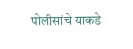पोलीसांचे याकडे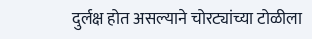दुर्लक्ष होत असल्याने चोरट्यांच्या टोळीला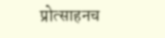प्रोत्साहनच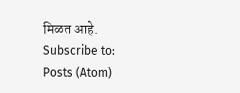मिळत आहे.
Subscribe to:
Posts (Atom)